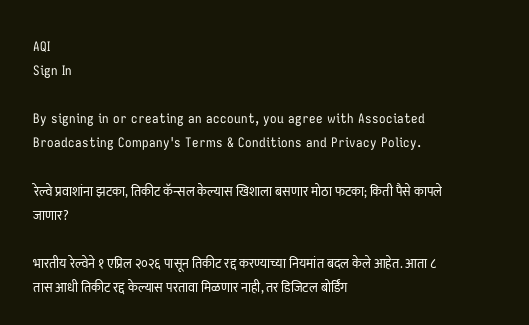AQI
Sign In

By signing in or creating an account, you agree with Associated Broadcasting Company's Terms & Conditions and Privacy Policy.

रेल्वे प्रवाशांना झटका, तिकीट कॅन्सल केल्यास खिशाला बसणार मोठा फटका; किती पैसे कापले जाणार?

भारतीय रेल्वेने १ एप्रिल २०२६ पासून तिकीट रद्द करण्याच्या नियमांत बदल केले आहेत. आता ८ तास आधी तिकीट रद्द केल्यास परतावा मिळणार नाही, तर डिजिटल बोर्डिंग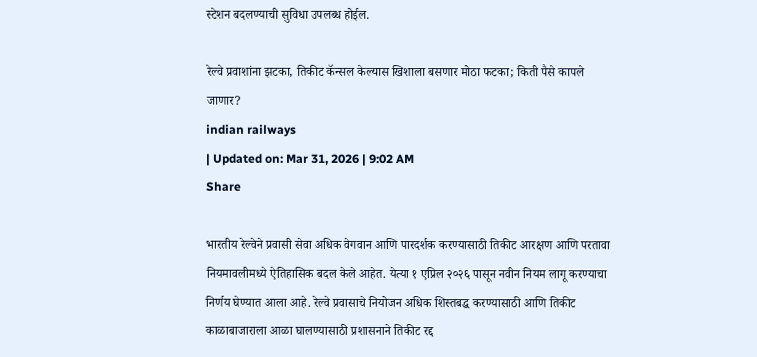स्टेशन बदलण्याची सुविधा उपलब्ध होईल.

रेल्वे प्रवाशांना झटका, तिकीट कॅन्सल केल्यास खिशाला बसणार मोठा फटका; किती पैसे कापले जाणार?
indian railways
| Updated on: Mar 31, 2026 | 9:02 AM
Share

भारतीय रेल्वेने प्रवासी सेवा अधिक वेगवान आणि पारदर्शक करण्यासाठी तिकीट आरक्षण आणि परतावा नियमावलीमध्ये ऐतिहासिक बदल केले आहेत. येत्या १ एप्रिल २०२६ पासून नवीन नियम लागू करण्याचा निर्णय घेण्यात आला आहे. रेल्वे प्रवासाचे नियोजन अधिक शिस्तबद्ध करण्यासाठी आणि तिकीट काळाबाजाराला आळा घालण्यासाठी प्रशासनाने तिकीट रद्द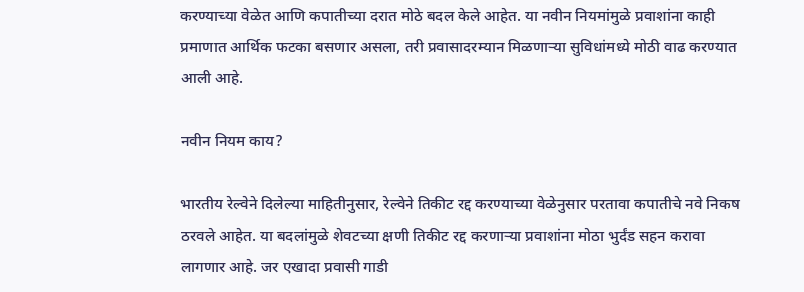करण्याच्या वेळेत आणि कपातीच्या दरात मोठे बदल केले आहेत. या नवीन नियमांमुळे प्रवाशांना काही प्रमाणात आर्थिक फटका बसणार असला, तरी प्रवासादरम्यान मिळणाऱ्या सुविधांमध्ये मोठी वाढ करण्यात आली आहे.

नवीन नियम काय?

भारतीय रेल्वेने दिलेल्या माहितीनुसार, रेल्वेने तिकीट रद्द करण्याच्या वेळेनुसार परतावा कपातीचे नवे निकष ठरवले आहेत. या बदलांमुळे शेवटच्या क्षणी तिकीट रद्द करणाऱ्या प्रवाशांना मोठा भुर्दंड सहन करावा लागणार आहे. जर एखादा प्रवासी गाडी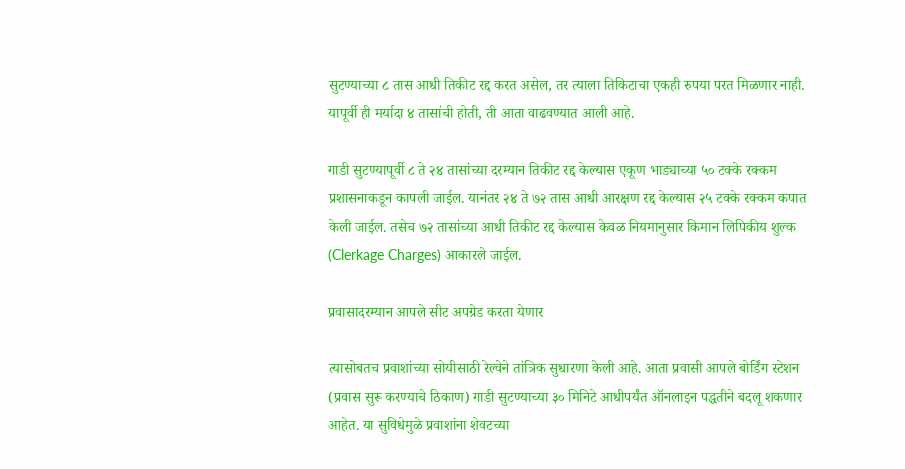सुटण्याच्या ८ तास आधी तिकीट रद्द करत असेल, तर त्याला तिकिटाचा एकही रुपया परत मिळणार नाही. यापूर्वी ही मर्यादा ४ तासांची होती, ती आता वाढवण्यात आली आहे.

गाडी सुटण्यापूर्वी ८ ते २४ तासांच्या दरम्यान तिकीट रद्द केल्यास एकूण भाड्याच्या ५० टक्के रक्कम प्रशासनाकडून कापली जाईल. यानंतर २४ ते ७२ तास आधी आरक्षण रद्द केल्यास २५ टक्के रक्कम कपात केली जाईल. तसेच ७२ तासांच्या आधी तिकीट रद्द केल्यास केवळ नियमानुसार किमान लिपिकीय शुल्क (Clerkage Charges) आकारले जाईल.

प्रवासादरम्यान आपले सीट अपग्रेड करता येणार

त्यासोबतच प्रवाशांच्या सोयीसाठी रेल्वेने तांत्रिक सुधारणा केली आहे. आता प्रवासी आपले बोर्डिंग स्टेशन (प्रवास सुरू करण्याचे ठिकाण) गाडी सुटण्याच्या ३० मिनिटे आधीपर्यंत ऑनलाइन पद्धतीने बदलू शकणार आहेत. या सुविधेमुळे प्रवाशांना शेवटच्या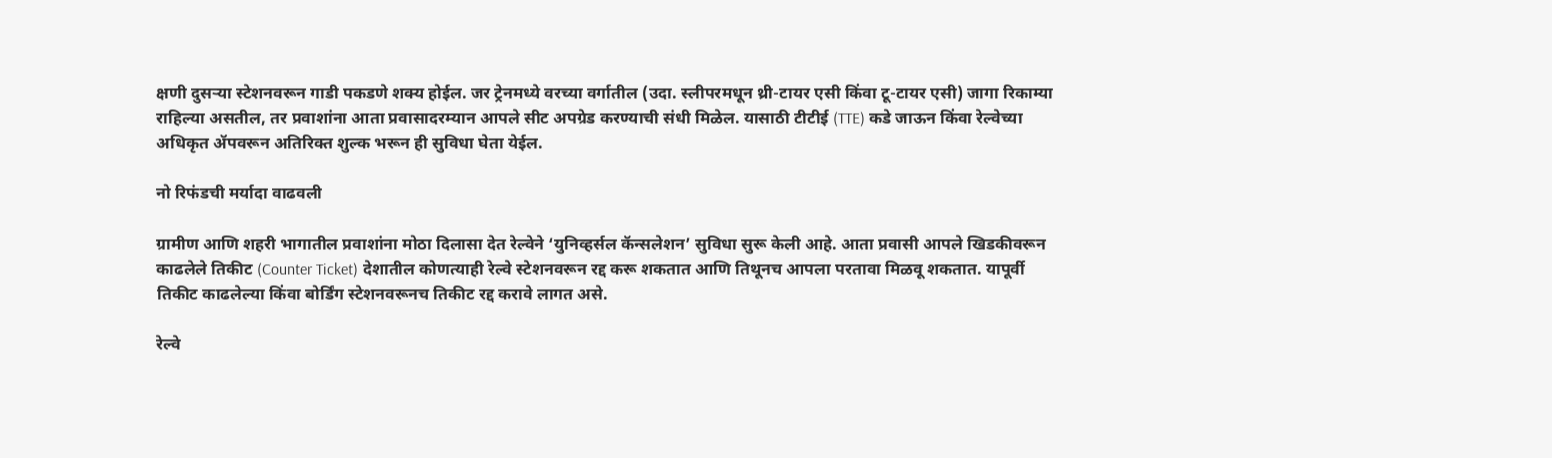क्षणी दुसऱ्या स्टेशनवरून गाडी पकडणे शक्य होईल. जर ट्रेनमध्ये वरच्या वर्गातील (उदा. स्लीपरमधून थ्री-टायर एसी किंवा टू-टायर एसी) जागा रिकाम्या राहिल्या असतील, तर प्रवाशांना आता प्रवासादरम्यान आपले सीट अपग्रेड करण्याची संधी मिळेल. यासाठी टीटीई (TTE) कडे जाऊन किंवा रेल्वेच्या अधिकृत ॲपवरून अतिरिक्त शुल्क भरून ही सुविधा घेता येईल.

नो रिफंडची मर्यादा वाढवली

ग्रामीण आणि शहरी भागातील प्रवाशांना मोठा दिलासा देत रेल्वेने ‘युनिव्हर्सल कॅन्सलेशन’ सुविधा सुरू केली आहे. आता प्रवासी आपले खिडकीवरून काढलेले तिकीट (Counter Ticket) देशातील कोणत्याही रेल्वे स्टेशनवरून रद्द करू शकतात आणि तिथूनच आपला परतावा मिळवू शकतात. यापूर्वी तिकीट काढलेल्या किंवा बोर्डिंग स्टेशनवरूनच तिकीट रद्द करावे लागत असे.

रेल्वे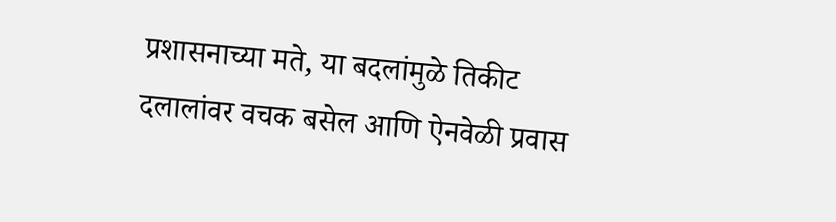प्रशासनाच्या मते, या बदलांमुळे तिकीट दलालांवर वचक बसेल आणि ऐनवेळी प्रवास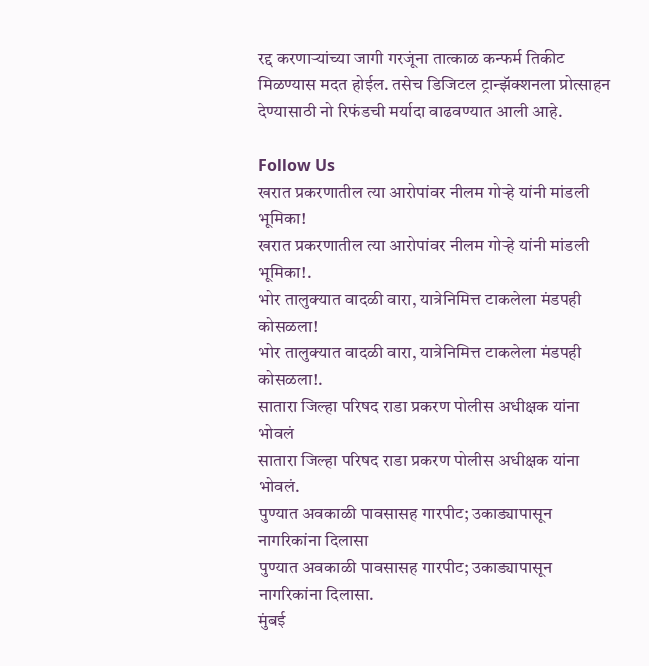रद्द करणाऱ्यांच्या जागी गरजूंना तात्काळ कन्फर्म तिकीट मिळण्यास मदत होईल. तसेच डिजिटल ट्रान्झॅक्शनला प्रोत्साहन देण्यासाठी नो रिफंडची मर्यादा वाढवण्यात आली आहे.

Follow Us
खरात प्रकरणातील त्या आरोपांवर नीलम गोऱ्हे यांनी मांडली भूमिका!
खरात प्रकरणातील त्या आरोपांवर नीलम गोऱ्हे यांनी मांडली भूमिका!.
भोर तालुक्यात वादळी वारा, यात्रेनिमित्त टाकलेला मंडपही कोसळला!
भोर तालुक्यात वादळी वारा, यात्रेनिमित्त टाकलेला मंडपही कोसळला!.
सातारा जिल्हा परिषद राडा प्रकरण पोलीस अधीक्षक यांना भोवलं
सातारा जिल्हा परिषद राडा प्रकरण पोलीस अधीक्षक यांना भोवलं.
पुण्यात अवकाळी पावसासह गारपीट; उकाड्यापासून नागरिकांना दिलासा
पुण्यात अवकाळी पावसासह गारपीट; उकाड्यापासून नागरिकांना दिलासा.
मुंबई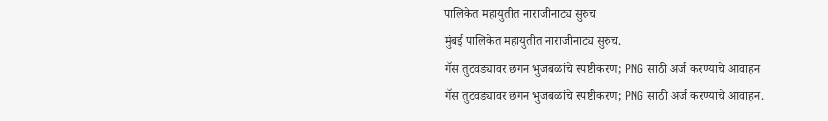पालिकेत महायुतीत नाराजीनाट्य सुरुच
मुंबई पालिकेत महायुतीत नाराजीनाट्य सुरुच.
गॅस तुटवड्यावर छगन भुजबळांचे स्पष्टीकरण; PNG साठी अर्ज करण्याचे आवाहन
गॅस तुटवड्यावर छगन भुजबळांचे स्पष्टीकरण; PNG साठी अर्ज करण्याचे आवाहन.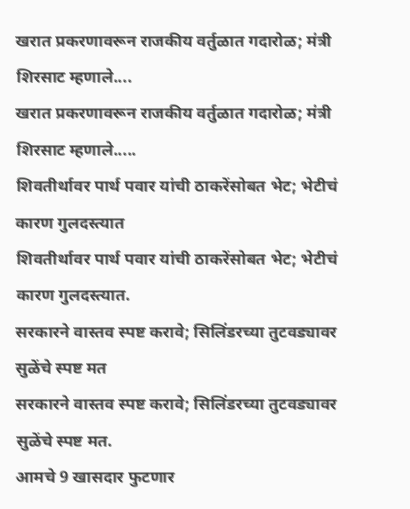खरात प्रकरणावरून राजकीय वर्तुळात गदारोळ; मंत्री शिरसाट म्हणाले....
खरात प्रकरणावरून राजकीय वर्तुळात गदारोळ; मंत्री शिरसाट म्हणाले.....
शिवतीर्थावर पार्थ पवार यांची ठाकरेंसोबत भेट; भेटीचं कारण गुलदस्त्यात
शिवतीर्थावर पार्थ पवार यांची ठाकरेंसोबत भेट; भेटीचं कारण गुलदस्त्यात.
सरकारने वास्तव स्पष्ट करावे; सिलिंडरच्या तुटवड्यावर सुळेंचे स्पष्ट मत
सरकारने वास्तव स्पष्ट करावे; सिलिंडरच्या तुटवड्यावर सुळेंचे स्पष्ट मत.
आमचे 9 खासदार फुटणार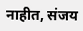नाहीत, संजय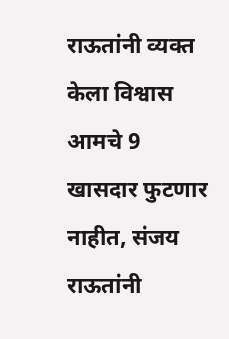राऊतांनी व्यक्त केला विश्वास
आमचे 9 खासदार फुटणार नाहीत, संजय राऊतांनी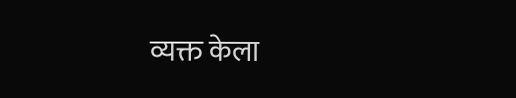व्यक्त केला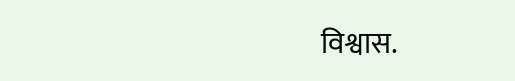विश्वास.